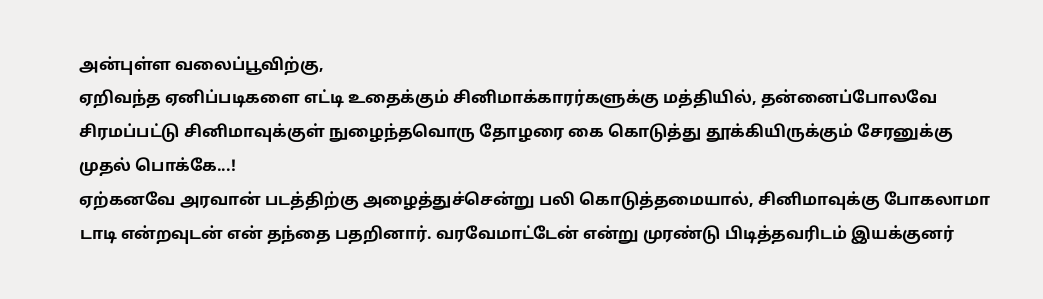அன்புள்ள வலைப்பூவிற்கு,
ஏறிவந்த ஏனிப்படிகளை எட்டி உதைக்கும் சினிமாக்காரர்களுக்கு மத்தியில், தன்னைப்போலவே சிரமப்பட்டு சினிமாவுக்குள் நுழைந்தவொரு தோழரை கை கொடுத்து தூக்கியிருக்கும் சேரனுக்கு முதல் பொக்கே...!
ஏற்கனவே அரவான் படத்திற்கு அழைத்துச்சென்று பலி கொடுத்தமையால், சினிமாவுக்கு போகலாமா டாடி என்றவுடன் என் தந்தை பதறினார். வரவேமாட்டேன் என்று முரண்டு பிடித்தவரிடம் இயக்குனர்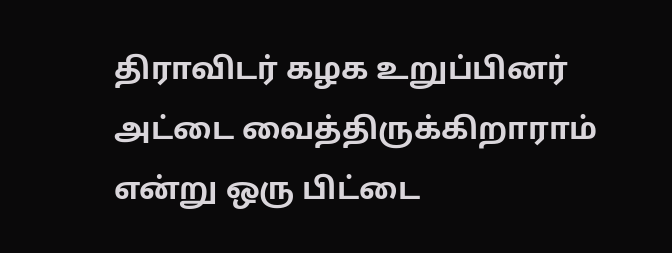திராவிடர் கழக உறுப்பினர் அட்டை வைத்திருக்கிறாராம் என்று ஒரு பிட்டை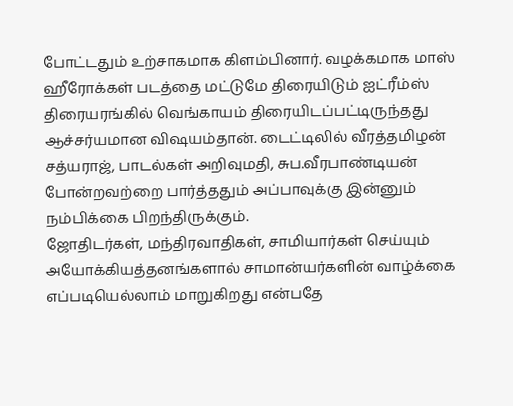போட்டதும் உற்சாகமாக கிளம்பினார். வழக்கமாக மாஸ் ஹீரோக்கள் படத்தை மட்டுமே திரையிடும் ஐட்ரீம்ஸ் திரையரங்கில் வெங்காயம் திரையிடப்பட்டிருந்தது ஆச்சர்யமான விஷயம்தான். டைட்டிலில் வீரத்தமிழன் சத்யராஜ், பாடல்கள் அறிவுமதி, சுப.வீரபாண்டியன் போன்றவற்றை பார்த்ததும் அப்பாவுக்கு இன்னும் நம்பிக்கை பிறந்திருக்கும்.
ஜோதிடர்கள், மந்திரவாதிகள், சாமியார்கள் செய்யும் அயோக்கியத்தனங்களால் சாமான்யர்களின் வாழ்க்கை எப்படியெல்லாம் மாறுகிறது என்பதே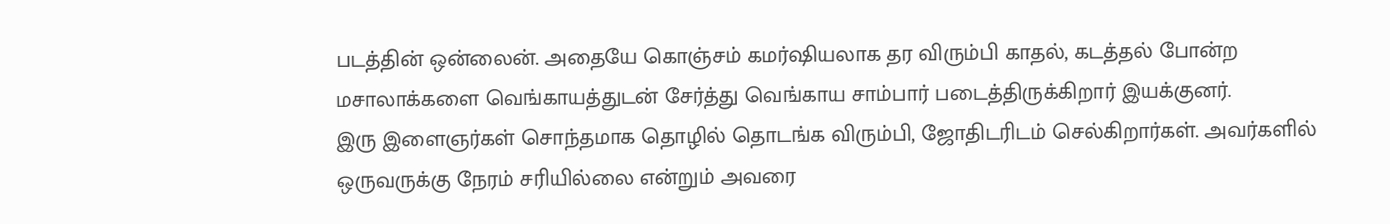படத்தின் ஒன்லைன். அதையே கொஞ்சம் கமர்ஷியலாக தர விரும்பி காதல், கடத்தல் போன்ற மசாலாக்களை வெங்காயத்துடன் சேர்த்து வெங்காய சாம்பார் படைத்திருக்கிறார் இயக்குனர்.
இரு இளைஞர்கள் சொந்தமாக தொழில் தொடங்க விரும்பி, ஜோதிடரிடம் செல்கிறார்கள். அவர்களில் ஒருவருக்கு நேரம் சரியில்லை என்றும் அவரை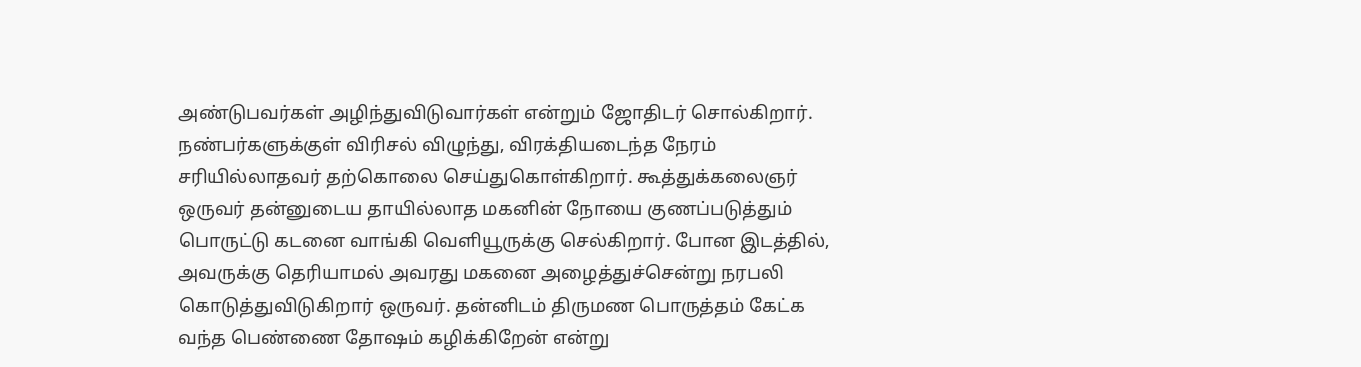அண்டுபவர்கள் அழிந்துவிடுவார்கள் என்றும் ஜோதிடர் சொல்கிறார். நண்பர்களுக்குள் விரிசல் விழுந்து, விரக்தியடைந்த நேரம் சரியில்லாதவர் தற்கொலை செய்துகொள்கிறார். கூத்துக்கலைஞர் ஒருவர் தன்னுடைய தாயில்லாத மகனின் நோயை குணப்படுத்தும் பொருட்டு கடனை வாங்கி வெளியூருக்கு செல்கிறார். போன இடத்தில், அவருக்கு தெரியாமல் அவரது மகனை அழைத்துச்சென்று நரபலி கொடுத்துவிடுகிறார் ஒருவர். தன்னிடம் திருமண பொருத்தம் கேட்க வந்த பெண்ணை தோஷம் கழிக்கிறேன் என்று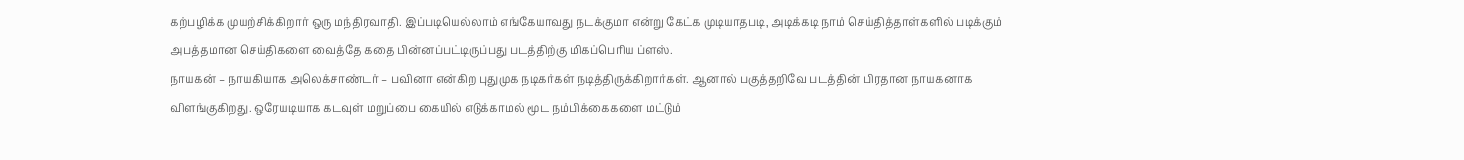கற்பழிக்க முயற்சிக்கிறார் ஒரு மந்திரவாதி. இப்படியெல்லாம் எங்கேயாவது நடக்குமா என்று கேட்க முடியாதபடி, அடிக்கடி நாம் செய்தித்தாள்களில் படிக்கும் அபத்தமான செய்திகளை வைத்தே கதை பின்னப்பட்டிருப்பது படத்திற்கு மிகப்பெரிய ப்ளஸ்.
நாயகன் – நாயகியாக அலெக்சாண்டர் – பவினா என்கிற புதுமுக நடிகர்கள் நடித்திருக்கிறார்கள். ஆனால் பகுத்தறிவே படத்தின் பிரதான நாயகனாக விளங்குகிறது. ஒரேயடியாக கடவுள் மறுப்பை கையில் எடுக்காமல் மூட நம்பிக்கைகளை மட்டும்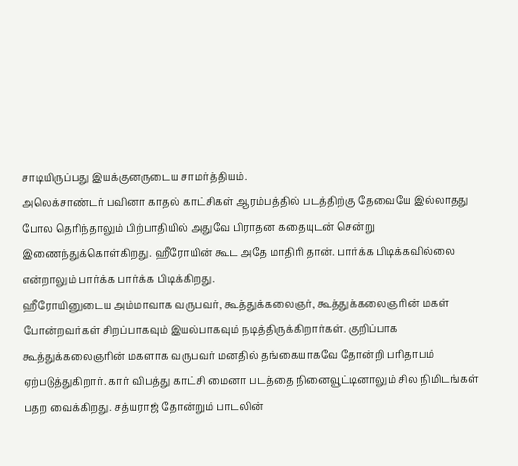சாடியிருப்பது இயக்குனருடைய சாமர்த்தியம்.
அலெக்சாண்டர் பவினா காதல் காட்சிகள் ஆரம்பத்தில் படத்திற்கு தேவையே இல்லாதது போல தெரிந்தாலும் பிற்பாதியில் அதுவே பிராதன கதையுடன் சென்று இணைந்துக்கொள்கிறது. ஹீரோயின் கூட அதே மாதிரி தான். பார்க்க பிடிக்கவில்லை என்றாலும் பார்க்க பார்க்க பிடிக்கிறது.
ஹீரோயினுடைய அம்மாவாக வருபவர், கூத்துக்கலைஞர், கூத்துக்கலைஞரின் மகள் போன்றவர்கள் சிறப்பாகவும் இயல்பாகவும் நடித்திருக்கிறார்கள். குறிப்பாக கூத்துக்கலைஞரின் மகளாக வருபவர் மனதில் தங்கையாகவே தோன்றி பரிதாபம் ஏற்படுத்துகிறார். கார் விபத்து காட்சி மைனா படத்தை நினைவூட்டினாலும் சில நிமிடங்கள் பதற வைக்கிறது. சத்யராஜ் தோன்றும் பாடலின்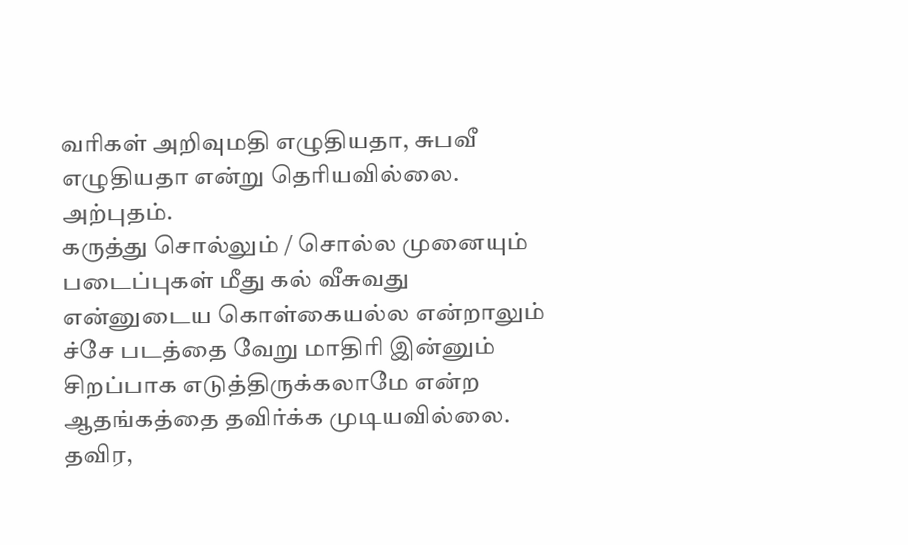வரிகள் அறிவுமதி எழுதியதா, சுபவீ எழுதியதா என்று தெரியவில்லை. அற்புதம்.
கருத்து சொல்லும் / சொல்ல முனையும் படைப்புகள் மீது கல் வீசுவது என்னுடைய கொள்கையல்ல என்றாலும் ச்சே படத்தை வேறு மாதிரி இன்னும் சிறப்பாக எடுத்திருக்கலாமே என்ற ஆதங்கத்தை தவிர்க்க முடியவில்லை. தவிர,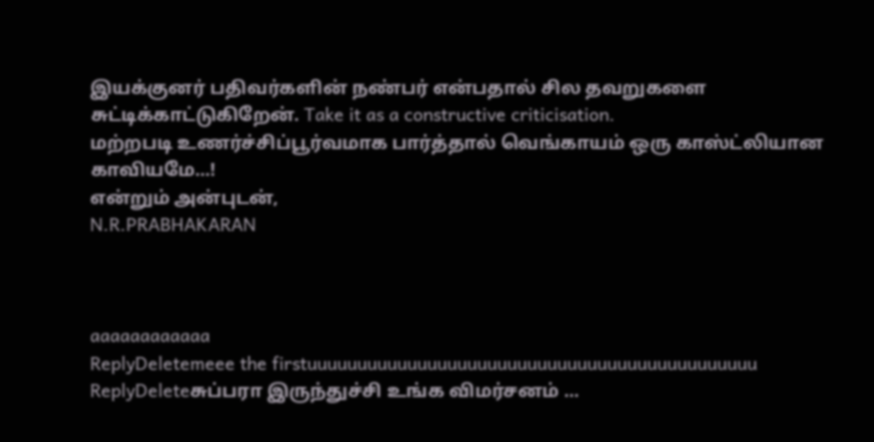இயக்குனர் பதிவர்களின் நண்பர் என்பதால் சில தவறுகளை சுட்டிக்காட்டுகிறேன். Take it as a constructive criticisation.
மற்றபடி உணர்ச்சிப்பூர்வமாக பார்த்தால் வெங்காயம் ஒரு காஸ்ட்லியான காவியமே...!
என்றும் அன்புடன்,
N.R.PRABHAKARAN



aaaaaaaaaaaa
ReplyDeletemeee the firstuuuuuuuuuuuuuuuuuuuuuuuuuuuuuuuuuuuuuuuuuuuuu
ReplyDeleteசுப்பரா இருந்துச்சி உங்க விமர்சனம் ...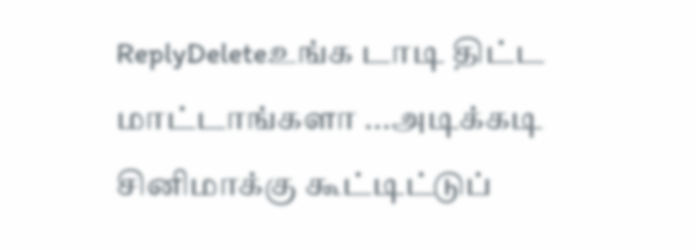ReplyDeleteஉங்க டாடி திட்ட மாட்டாங்களா ...அடிக்கடி சினிமாக்கு கூட்டிட்டுப்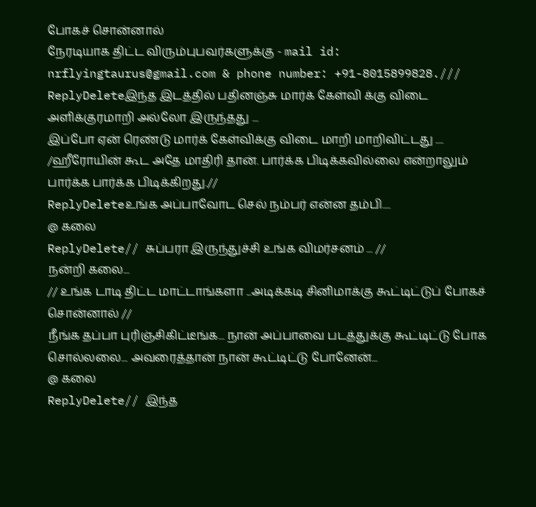போகச் சொன்னால்
நேரடியாக திட்ட விரும்புபவர்களுக்கு - mail id: nrflyingtaurus@gmail.com & phone number: +91-8015899828.///
ReplyDeleteஇந்த இடத்தில் பதினஞ்சு மார்க் கேள்வி க்கு விடை அளிக்குரமாறி அல்லோ இருந்தது ...
இப்போ ஏன் ரெண்டு மார்க் கேள்விக்கு விடை மாறி மாறிவிட்டது ....
/ஹீரோயின் கூட அதே மாதிரி தான். பார்க்க பிடிக்கவில்லை என்றாலும் பார்க்க பார்க்க பிடிக்கிறது.//
ReplyDeleteஉங்க அப்பாவோட செல் நம்பர் என்ன தம்பி....
@ கலை
ReplyDelete// சுப்பரா இருந்துச்சி உங்க விமர்சனம் ... //
நன்றி கலை...
// உங்க டாடி திட்ட மாட்டாங்களா ...அடிக்கடி சினிமாக்கு கூட்டிட்டுப் போகச் சொன்னால் //
நீங்க தப்பா புரிஞ்சிகிட்டீங்க... நான் அப்பாவை படத்துக்கு கூட்டிட்டு போக சொல்லலை... அவரைத்தான் நான் கூட்டிட்டு போனேன்...
@ கலை
ReplyDelete// இந்த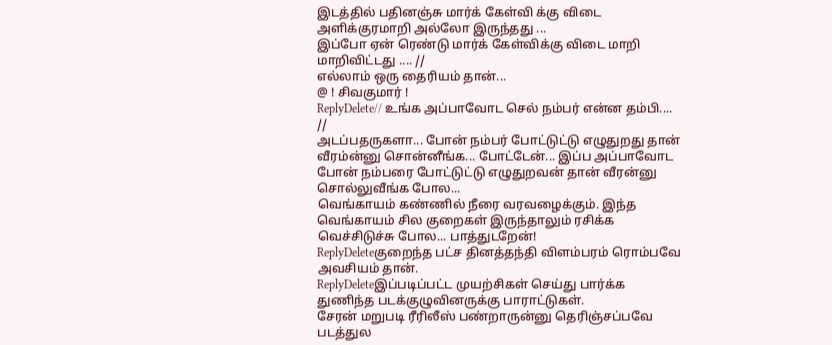இடத்தில் பதினஞ்சு மார்க் கேள்வி க்கு விடை அளிக்குரமாறி அல்லோ இருந்தது ...
இப்போ ஏன் ரெண்டு மார்க் கேள்விக்கு விடை மாறி மாறிவிட்டது .... //
எல்லாம் ஒரு தைரியம் தான்...
@ ! சிவகுமார் !
ReplyDelete// உங்க அப்பாவோட செல் நம்பர் என்ன தம்பி.... //
அடப்பதருகளா... போன் நம்பர் போட்டுட்டு எழுதுறது தான் வீரம்ன்னு சொன்னீங்க... போட்டேன்... இப்ப அப்பாவோட போன் நம்பரை போட்டுட்டு எழுதுறவன் தான் வீரன்னு சொல்லுவீங்க போல...
வெங்காயம் கண்ணில் நீரை வரவழைக்கும். இந்த வெங்காயம் சில குறைகள் இருந்தாலும் ரசிக்க வெச்சிடுச்சு போல... பாத்துடறேன்!
ReplyDeleteகுறைந்த பட்ச தினத்தந்தி விளம்பரம் ரொம்பவே அவசியம் தான்.
ReplyDeleteஇப்படிப்பட்ட முயற்சிகள் செய்து பார்க்க துணிந்த படக்குழுவினருக்கு பாராட்டுகள்.
சேரன் மறுபடி ரீரிலீஸ் பண்றாருன்னு தெரிஞ்சப்பவே படத்துல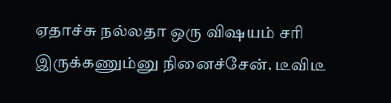ஏதாச்சு நல்லதா ஒரு விஷயம் சரி இருக்கணும்னு நினைச்சேன். டீவிடீ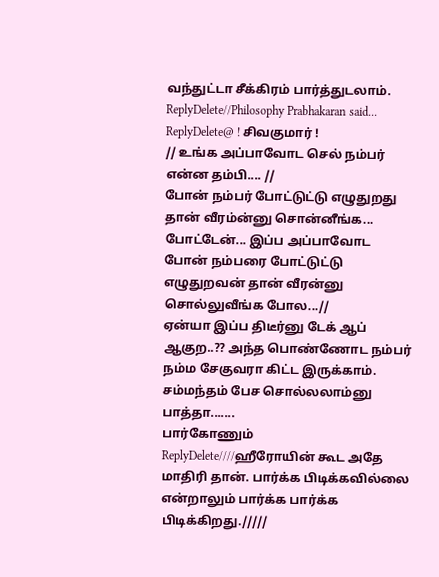வந்துட்டா சீக்கிரம் பார்த்துடலாம்.
ReplyDelete//Philosophy Prabhakaran said...
ReplyDelete@ ! சிவகுமார் !
// உங்க அப்பாவோட செல் நம்பர் என்ன தம்பி.... //
போன் நம்பர் போட்டுட்டு எழுதுறது தான் வீரம்ன்னு சொன்னீங்க... போட்டேன்... இப்ப அப்பாவோட போன் நம்பரை போட்டுட்டு எழுதுறவன் தான் வீரன்னு சொல்லுவீங்க போல...//
ஏன்யா இப்ப திடீர்னு டேக் ஆப் ஆகுற..?? அந்த பொண்ணோட நம்பர் நம்ம சேகுவரா கிட்ட இருக்காம். சம்மந்தம் பேச சொல்லலாம்னு பாத்தா.......
பார்கோணும்
ReplyDelete////ஹீரோயின் கூட அதே மாதிரி தான். பார்க்க பிடிக்கவில்லை என்றாலும் பார்க்க பார்க்க பிடிக்கிறது./////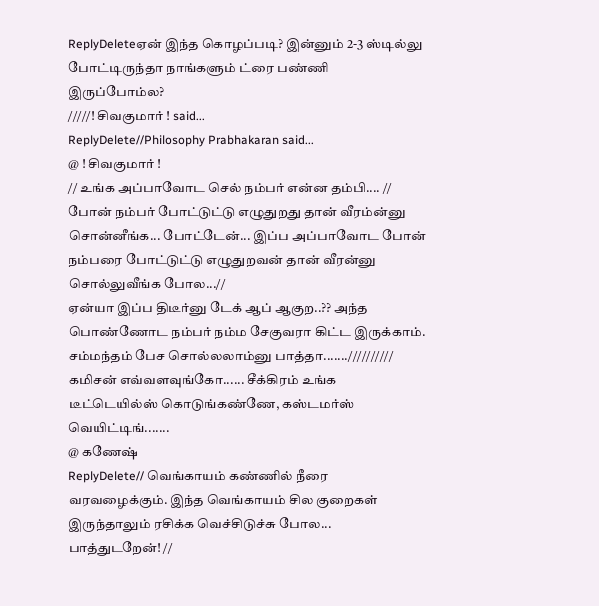ReplyDeleteஏன் இந்த கொழப்படி? இன்னும் 2-3 ஸ்டில்லு போட்டிருந்தா நாங்களும் ட்ரை பண்ணி இருப்போம்ல?
/////! சிவகுமார் ! said...
ReplyDelete//Philosophy Prabhakaran said...
@ ! சிவகுமார் !
// உங்க அப்பாவோட செல் நம்பர் என்ன தம்பி.... //
போன் நம்பர் போட்டுட்டு எழுதுறது தான் வீரம்ன்னு சொன்னீங்க... போட்டேன்... இப்ப அப்பாவோட போன் நம்பரை போட்டுட்டு எழுதுறவன் தான் வீரன்னு சொல்லுவீங்க போல...//
ஏன்யா இப்ப திடீர்னு டேக் ஆப் ஆகுற..?? அந்த பொண்ணோட நம்பர் நம்ம சேகுவரா கிட்ட இருக்காம். சம்மந்தம் பேச சொல்லலாம்னு பாத்தா.......//////////
கமிசன் எவ்வளவுங்கோ...... சீக்கிரம் உங்க டீட்டெயில்ஸ் கொடுங்கண்ணே, கஸ்டமர்ஸ் வெயிட்டிங்.......
@ கணேஷ்
ReplyDelete// வெங்காயம் கண்ணில் நீரை வரவழைக்கும். இந்த வெங்காயம் சில குறைகள் இருந்தாலும் ரசிக்க வெச்சிடுச்சு போல... பாத்துடறேன்! //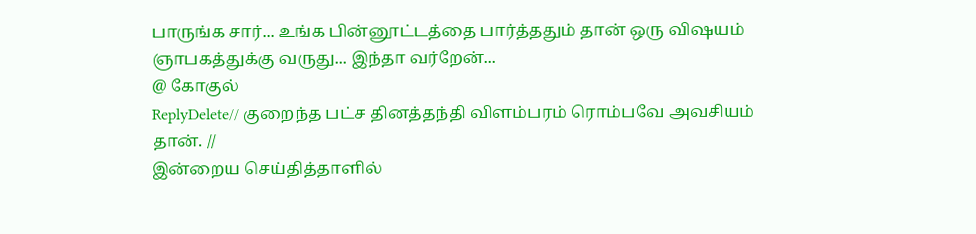பாருங்க சார்... உங்க பின்னூட்டத்தை பார்த்ததும் தான் ஒரு விஷயம் ஞாபகத்துக்கு வருது... இந்தா வர்றேன்...
@ கோகுல்
ReplyDelete// குறைந்த பட்ச தினத்தந்தி விளம்பரம் ரொம்பவே அவசியம் தான். //
இன்றைய செய்தித்தாளில்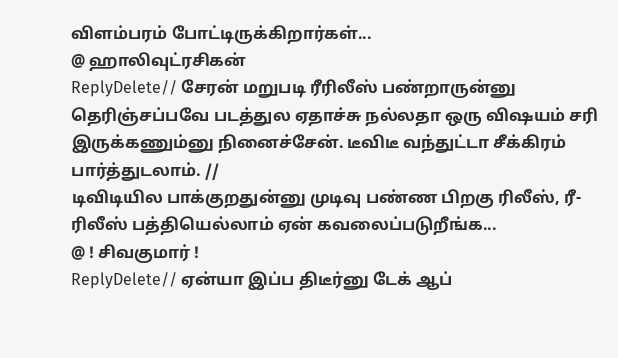விளம்பரம் போட்டிருக்கிறார்கள்...
@ ஹாலிவுட்ரசிகன்
ReplyDelete// சேரன் மறுபடி ரீரிலீஸ் பண்றாருன்னு தெரிஞ்சப்பவே படத்துல ஏதாச்சு நல்லதா ஒரு விஷயம் சரி இருக்கணும்னு நினைச்சேன். டீவிடீ வந்துட்டா சீக்கிரம் பார்த்துடலாம். //
டிவிடியில பாக்குறதுன்னு முடிவு பண்ண பிறகு ரிலீஸ், ரீ-ரிலீஸ் பத்தியெல்லாம் ஏன் கவலைப்படுறீங்க...
@ ! சிவகுமார் !
ReplyDelete// ஏன்யா இப்ப திடீர்னு டேக் ஆப்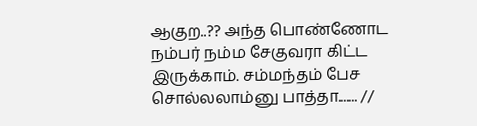ஆகுற..?? அந்த பொண்ணோட நம்பர் நம்ம சேகுவரா கிட்ட இருக்காம். சம்மந்தம் பேச சொல்லலாம்னு பாத்தா....... //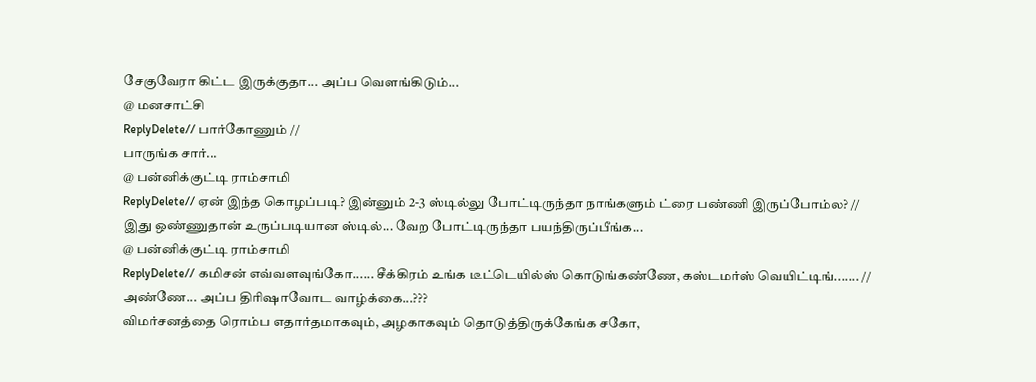சேகுவேரா கிட்ட இருக்குதா... அப்ப வெளங்கிடும்...
@ மனசாட்சி
ReplyDelete// பார்கோணும் //
பாருங்க சார்...
@ பன்னிக்குட்டி ராம்சாமி
ReplyDelete// ஏன் இந்த கொழப்படி? இன்னும் 2-3 ஸ்டில்லு போட்டிருந்தா நாங்களும் ட்ரை பண்ணி இருப்போம்ல? //
இது ஒண்ணுதான் உருப்படியான ஸ்டில்... வேற போட்டிருந்தா பயந்திருப்பீங்க...
@ பன்னிக்குட்டி ராம்சாமி
ReplyDelete// கமிசன் எவ்வளவுங்கோ...... சீக்கிரம் உங்க டீட்டெயில்ஸ் கொடுங்கண்ணே, கஸ்டமர்ஸ் வெயிட்டிங்....... //
அண்ணே... அப்ப திரிஷாவோட வாழ்க்கை...???
விமர்சனத்தை ரொம்ப எதார்தமாகவும், அழகாகவும் தொடுத்திருக்கேங்க சகோ,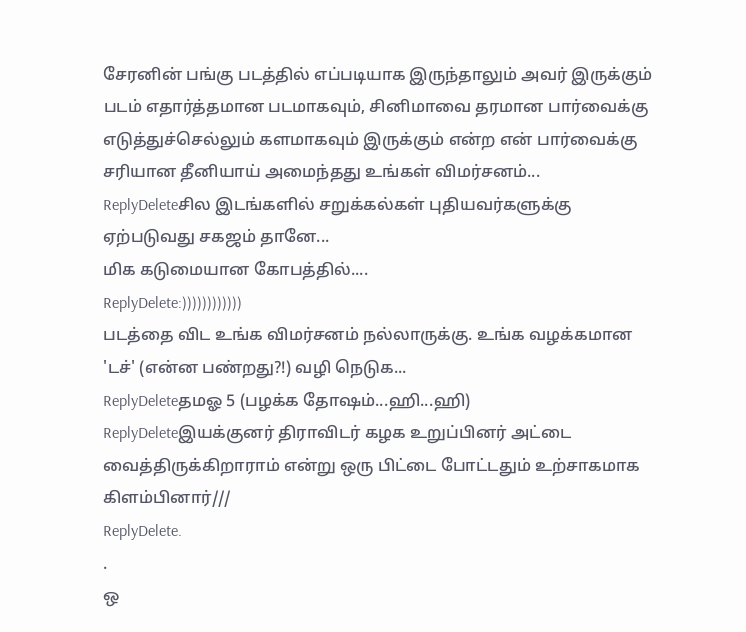சேரனின் பங்கு படத்தில் எப்படியாக இருந்தாலும் அவர் இருக்கும் படம் எதார்த்தமான படமாகவும், சினிமாவை தரமான பார்வைக்கு எடுத்துச்செல்லும் களமாகவும் இருக்கும் என்ற என் பார்வைக்கு சரியான தீனியாய் அமைந்தது உங்கள் விமர்சனம்...
ReplyDeleteசில இடங்களில் சறுக்கல்கள் புதியவர்களுக்கு ஏற்படுவது சகஜம் தானே...
மிக கடுமையான கோபத்தில்....
ReplyDelete:))))))))))))
படத்தை விட உங்க விமர்சனம் நல்லாருக்கு. உங்க வழக்கமான 'டச்' (என்ன பண்றது?!) வழி நெடுக...
ReplyDeleteதமஓ 5 (பழக்க தோஷம்...ஹி...ஹி)
ReplyDeleteஇயக்குனர் திராவிடர் கழக உறுப்பினர் அட்டை வைத்திருக்கிறாராம் என்று ஒரு பிட்டை போட்டதும் உற்சாகமாக கிளம்பினார்///
ReplyDelete.
.
ஒ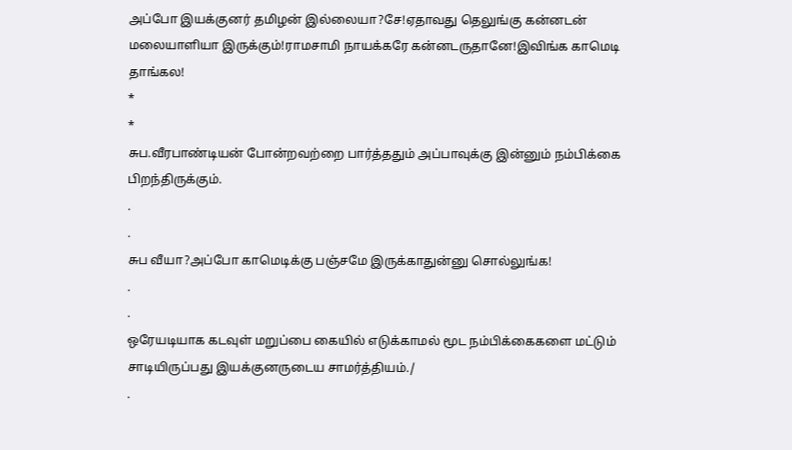அப்போ இயக்குனர் தமிழன் இல்லையா?சே!ஏதாவது தெலுங்கு கன்னடன் மலையாளியா இருக்கும்!ராமசாமி நாயக்கரே கன்னடருதானே!இவிங்க காமெடி தாங்கல!
*
*
சுப.வீரபாண்டியன் போன்றவற்றை பார்த்ததும் அப்பாவுக்கு இன்னும் நம்பிக்கை பிறந்திருக்கும்.
.
.
சுப வீயா?அப்போ காமெடிக்கு பஞ்சமே இருக்காதுன்னு சொல்லுங்க!
.
.
ஒரேயடியாக கடவுள் மறுப்பை கையில் எடுக்காமல் மூட நம்பிக்கைகளை மட்டும் சாடியிருப்பது இயக்குனருடைய சாமர்த்தியம்./
.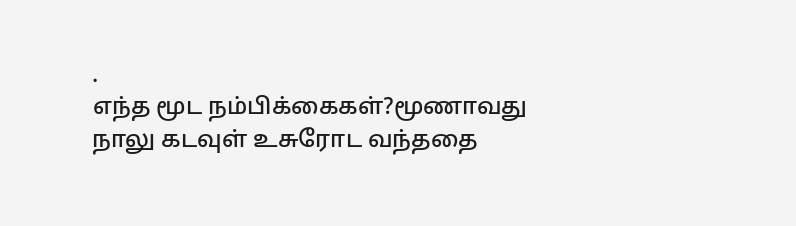.
எந்த மூட நம்பிக்கைகள்?மூணாவது நாலு கடவுள் உசுரோட வந்ததை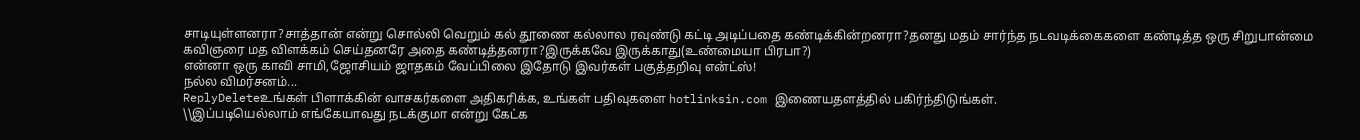சாடியுள்ளனரா?சாத்தான் என்று சொல்லி வெறும் கல் தூணை கல்லால ரவுண்டு கட்டி அடிப்பதை கண்டிக்கின்றனரா?தனது மதம் சார்ந்த நடவடிக்கைகளை கண்டித்த ஒரு சிறுபான்மை கவிஞரை மத விளக்கம் செய்தனரே அதை கண்டித்தனரா?இருக்கவே இருக்காது(உண்மையா பிரபா?)
என்னா ஒரு காவி சாமி,ஜோசியம் ஜாதகம் வேப்பிலை இதோடு இவர்கள் பகுத்தறிவு என்ட்ஸ்!
நல்ல விமர்சனம்...
ReplyDeleteஉங்கள் பிளாக்கின் வாசகர்களை அதிகரிக்க, உங்கள் பதிவுகளை hotlinksin.com இணையதளத்தில் பகிர்ந்திடுங்கள்.
\\இப்படியெல்லாம் எங்கேயாவது நடக்குமா என்று கேட்க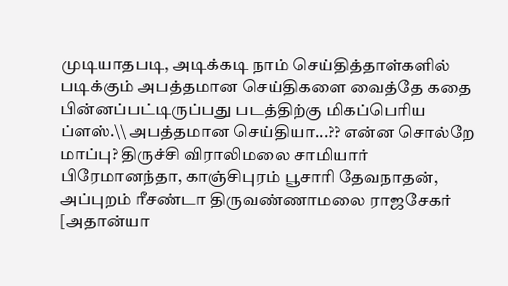முடியாதபடி, அடிக்கடி நாம் செய்தித்தாள்களில் படிக்கும் அபத்தமான செய்திகளை வைத்தே கதை பின்னப்பட்டிருப்பது படத்திற்கு மிகப்பெரிய ப்ளஸ்.\\ அபத்தமான செய்தியா...?? என்ன சொல்றே மாப்பு? திருச்சி விராலிமலை சாமியார் பிரேமானந்தா, காஞ்சிபுரம் பூசாரி தேவநாதன், அப்புறம் ரீசண்டா திருவண்ணாமலை ராஜசேகர் [அதான்யா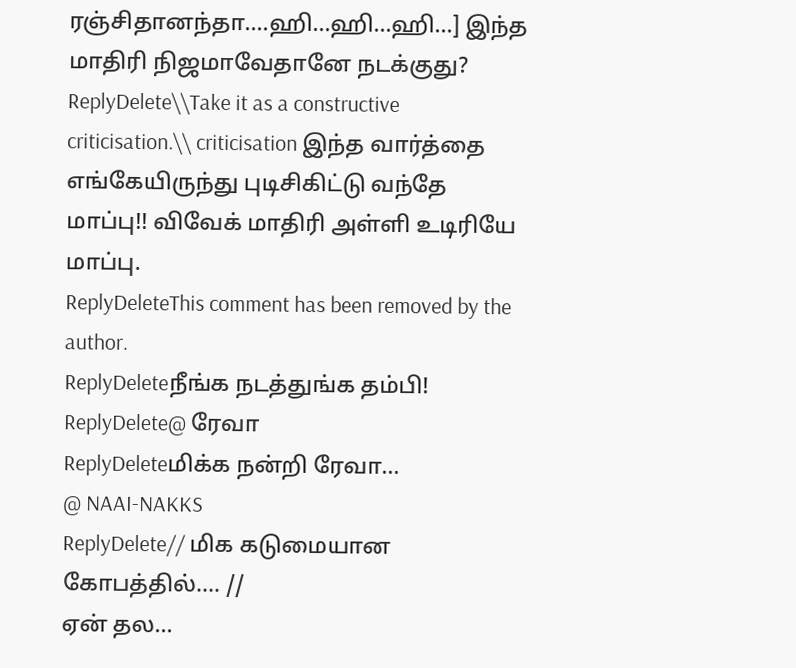ரஞ்சிதானந்தா....ஹி...ஹி...ஹி...] இந்த மாதிரி நிஜமாவேதானே நடக்குது?
ReplyDelete\\Take it as a constructive criticisation.\\ criticisation இந்த வார்த்தை எங்கேயிருந்து புடிசிகிட்டு வந்தே மாப்பு!! விவேக் மாதிரி அள்ளி உடிரியே மாப்பு.
ReplyDeleteThis comment has been removed by the author.
ReplyDeleteநீங்க நடத்துங்க தம்பி!
ReplyDelete@ ரேவா
ReplyDeleteமிக்க நன்றி ரேவா...
@ NAAI-NAKKS
ReplyDelete// மிக கடுமையான கோபத்தில்.... //
ஏன் தல...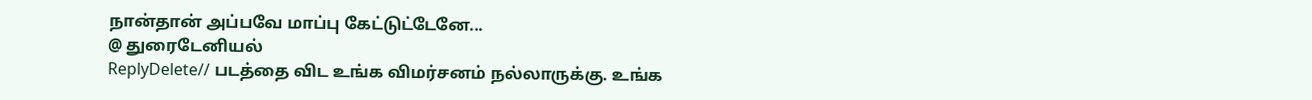நான்தான் அப்பவே மாப்பு கேட்டுட்டேனே...
@ துரைடேனியல்
ReplyDelete// படத்தை விட உங்க விமர்சனம் நல்லாருக்கு. உங்க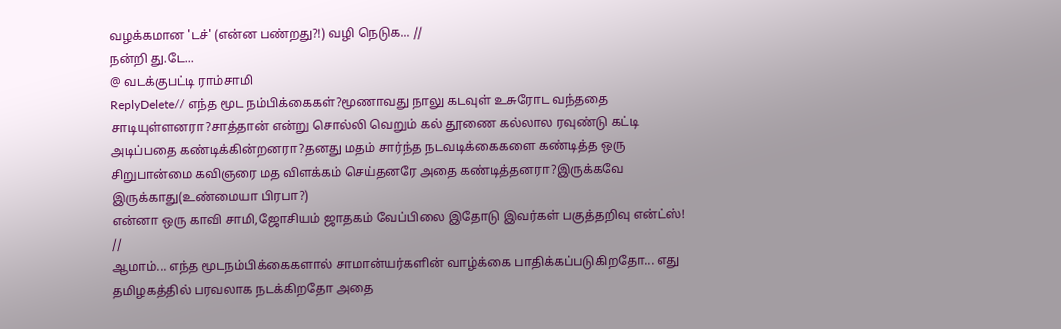வழக்கமான 'டச்' (என்ன பண்றது?!) வழி நெடுக... //
நன்றி து.டே...
@ வடக்குபட்டி ராம்சாமி
ReplyDelete// எந்த மூட நம்பிக்கைகள்?மூணாவது நாலு கடவுள் உசுரோட வந்ததை சாடியுள்ளனரா?சாத்தான் என்று சொல்லி வெறும் கல் தூணை கல்லால ரவுண்டு கட்டி அடிப்பதை கண்டிக்கின்றனரா?தனது மதம் சார்ந்த நடவடிக்கைகளை கண்டித்த ஒரு சிறுபான்மை கவிஞரை மத விளக்கம் செய்தனரே அதை கண்டித்தனரா?இருக்கவே இருக்காது(உண்மையா பிரபா?)
என்னா ஒரு காவி சாமி,ஜோசியம் ஜாதகம் வேப்பிலை இதோடு இவர்கள் பகுத்தறிவு என்ட்ஸ்! //
ஆமாம்... எந்த மூடநம்பிக்கைகளால் சாமான்யர்களின் வாழ்க்கை பாதிக்கப்படுகிறதோ... எது தமிழகத்தில் பரவலாக நடக்கிறதோ அதை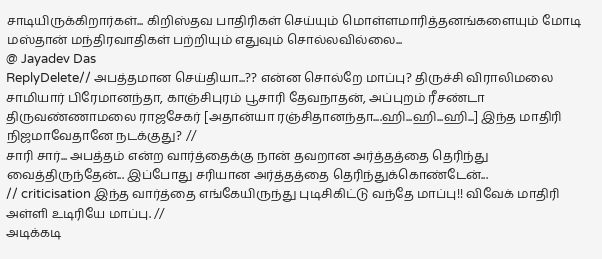சாடியிருக்கிறார்கள்... கிறிஸ்தவ பாதிரிகள் செய்யும் மொள்ளமாரித்தனங்களையும் மோடி மஸ்தான் மந்திரவாதிகள் பற்றியும் எதுவும் சொல்லவில்லை...
@ Jayadev Das
ReplyDelete// அபத்தமான செய்தியா...?? என்ன சொல்றே மாப்பு? திருச்சி விராலிமலை சாமியார் பிரேமானந்தா, காஞ்சிபுரம் பூசாரி தேவநாதன், அப்புறம் ரீசண்டா திருவண்ணாமலை ராஜசேகர் [அதான்யா ரஞ்சிதானந்தா....ஹி...ஹி...ஹி...] இந்த மாதிரி நிஜமாவேதானே நடக்குது? //
சாரி சார்... அபத்தம் என்ற வார்த்தைக்கு நான் தவறான அர்த்தத்தை தெரிந்து வைத்திருந்தேன்... இப்போது சரியான அர்த்தத்தை தெரிந்துக்கொண்டேன்...
// criticisation இந்த வார்த்தை எங்கேயிருந்து புடிசிகிட்டு வந்தே மாப்பு!! விவேக் மாதிரி அள்ளி உடிரியே மாப்பு. //
அடிக்கடி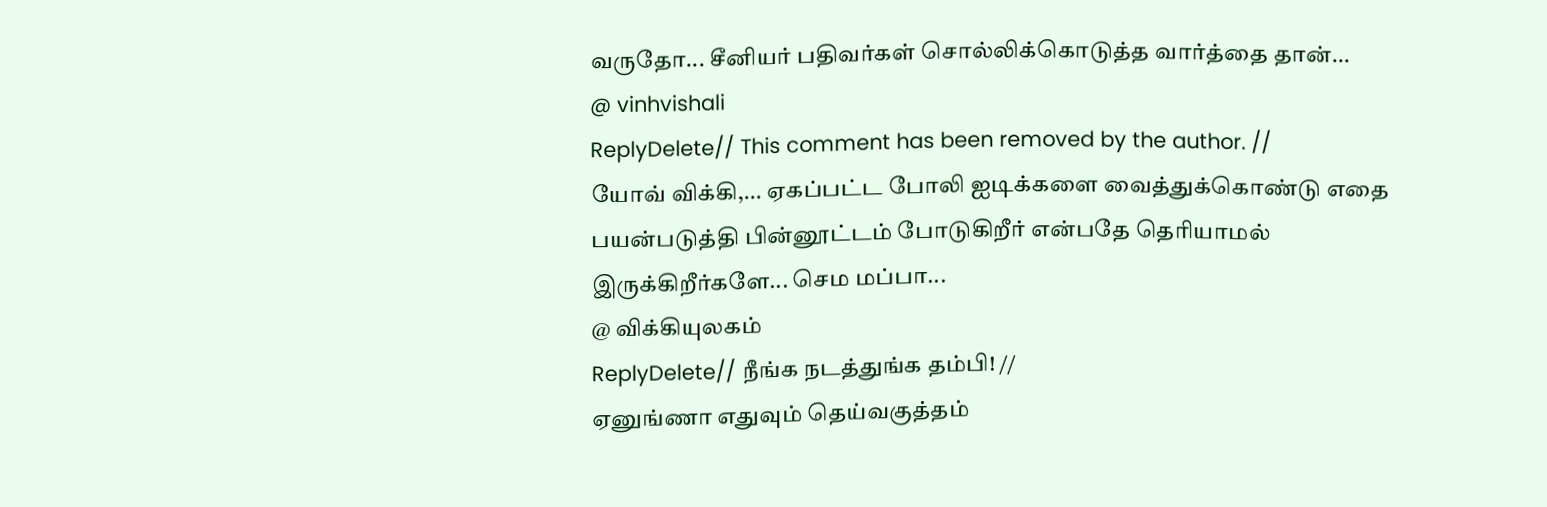வருதோ... சீனியர் பதிவர்கள் சொல்லிக்கொடுத்த வார்த்தை தான்...
@ vinhvishali
ReplyDelete// This comment has been removed by the author. //
யோவ் விக்கி,... ஏகப்பட்ட போலி ஐடிக்களை வைத்துக்கொண்டு எதை பயன்படுத்தி பின்னூட்டம் போடுகிறீர் என்பதே தெரியாமல் இருக்கிறீர்களே... செம மப்பா...
@ விக்கியுலகம்
ReplyDelete// நீங்க நடத்துங்க தம்பி! //
ஏனுங்ணா எதுவும் தெய்வகுத்தம்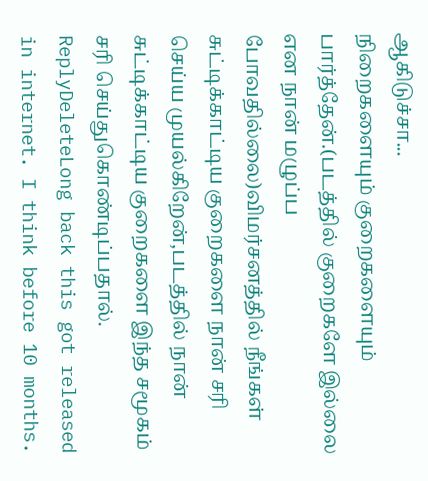ஆகிடுச்சா...
நிறைகளையும் குறைகளையும் பார்த்தேன்.(படத்தில் குறைகளே இல்லை என நான் மழுப்ப போவதில்லை)விமர்சனத்தில் நீங்கள் சுட்டிக்காட்டிய குறைகளை நான் சரி செய்ய முயல்கிறேன்,படத்தில் நான் சுட்டிக்காட்டிய குறைகளை இந்த சமூகம் சரி செய்துகொண்டிப்பதால்.
ReplyDeleteLong back this got released in internet. I think before 10 months.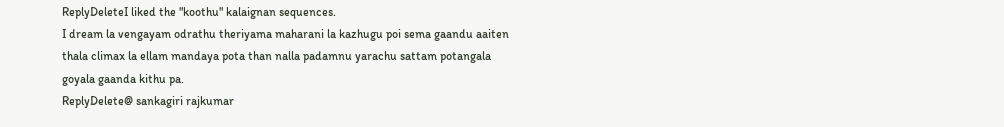ReplyDeleteI liked the "koothu" kalaignan sequences.
I dream la vengayam odrathu theriyama maharani la kazhugu poi sema gaandu aaiten thala climax la ellam mandaya pota than nalla padamnu yarachu sattam potangala goyala gaanda kithu pa.
ReplyDelete@ sankagiri rajkumar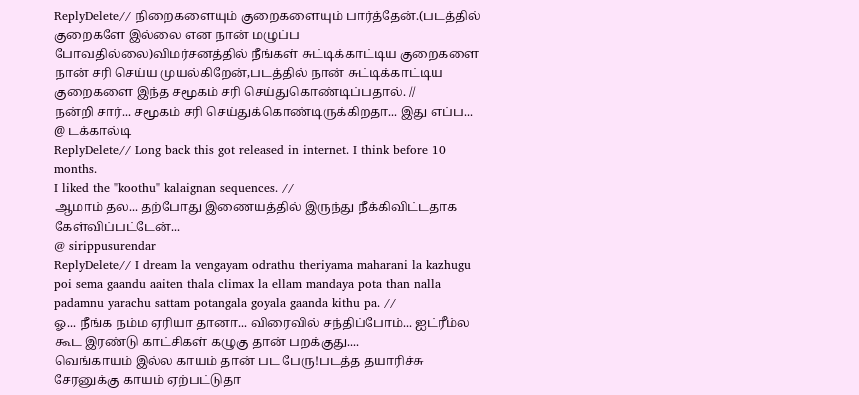ReplyDelete// நிறைகளையும் குறைகளையும் பார்த்தேன்.(படத்தில் குறைகளே இல்லை என நான் மழுப்ப போவதில்லை)விமர்சனத்தில் நீங்கள் சுட்டிக்காட்டிய குறைகளை நான் சரி செய்ய முயல்கிறேன்,படத்தில் நான் சுட்டிக்காட்டிய குறைகளை இந்த சமூகம் சரி செய்துகொண்டிப்பதால். //
நன்றி சார்... சமூகம் சரி செய்துக்கொண்டிருக்கிறதா... இது எப்ப...
@ டக்கால்டி
ReplyDelete// Long back this got released in internet. I think before 10 months.
I liked the "koothu" kalaignan sequences. //
ஆமாம் தல... தற்போது இணையத்தில் இருந்து நீக்கிவிட்டதாக கேள்விப்பட்டேன்...
@ sirippusurendar
ReplyDelete// I dream la vengayam odrathu theriyama maharani la kazhugu poi sema gaandu aaiten thala climax la ellam mandaya pota than nalla padamnu yarachu sattam potangala goyala gaanda kithu pa. //
ஓ... நீங்க நம்ம ஏரியா தானா... விரைவில் சந்திப்போம்... ஐட்ரீம்ல கூட இரண்டு காட்சிகள் கழுகு தான் பறக்குது....
வெங்காயம் இல்ல காயம் தான் பட பேரு!படத்த தயாரிச்சு சேரனுக்கு காயம் ஏற்பட்டுதா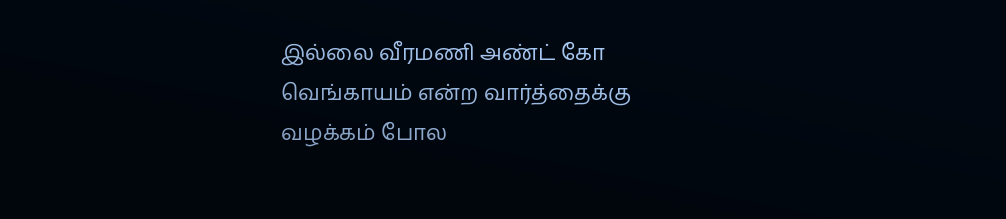இல்லை வீரமணி அண்ட் கோ வெங்காயம் என்ற வார்த்தைக்கு வழக்கம் போல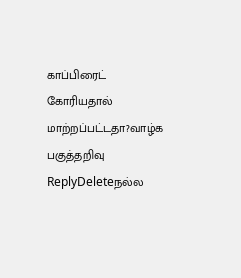காப்பிரைட் கோரியதால் மாற்றப்பட்டதா?வாழ்க பகுத்தறிவு
ReplyDeleteநல்ல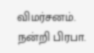விமர்சனம். நன்றி பிரபா.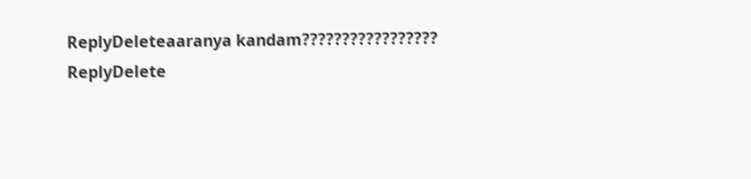ReplyDeleteaaranya kandam?????????????????
ReplyDelete